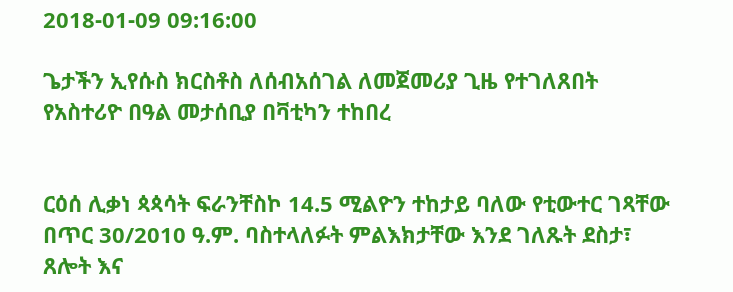2018-01-09 09:16:00

ጌታችን ኢየሱስ ክርስቶስ ለሰብአሰገል ለመጀመሪያ ጊዜ የተገለጸበት የአስተሪዮ በዓል መታሰቢያ በቫቲካን ተከበረ


ርዕሰ ሊቃነ ጳጳሳት ፍራንቸስኮ 14.5 ሚልዮን ተከታይ ባለው የቲውተር ገጻቸው በጥር 30/2010 ዓ.ም. ባስተላለፉት ምልእክታቸው እንደ ገለጹት ደስታ፣ ጸሎት እና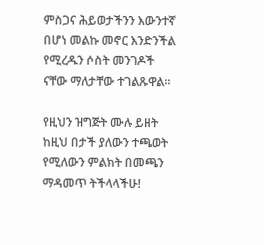ምስጋና ሕይወታችንን እውንተኛ በሆነ መልኩ መኖር እንድንችል የሚረዱን ሶስት መንገዶች ናቸው ማለታቸው ተገልጹዋል።

የዚህን ዝግጅት ሙሉ ይዘት ከዚህ በታች ያለውን ተጫወት የሚለውን ምልክት በመጫን ማዳመጥ ትችላላችሁ!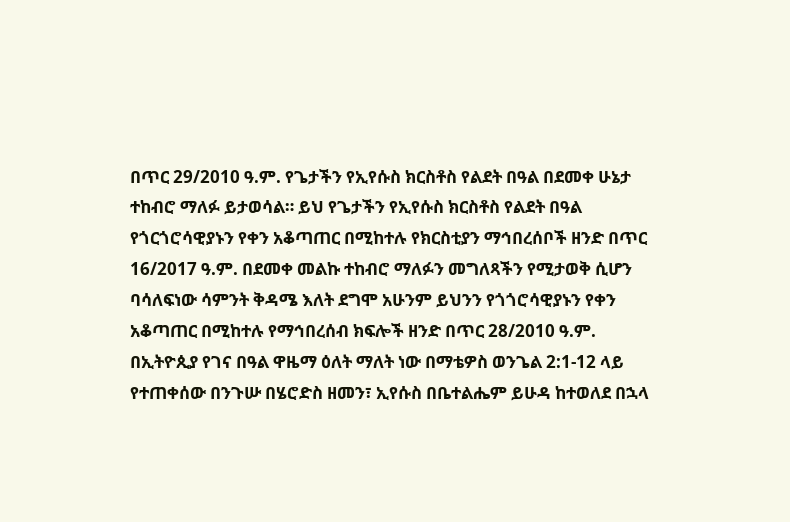በጥር 29/2010 ዓ.ም. የጌታችን የኢየሱስ ክርስቶስ የልደት በዓል በደመቀ ሁኔታ ተከብሮ ማለፉ ይታወሳል። ይህ የጌታችን የኢየሱስ ክርስቶስ የልደት በዓል የጎርጎሮሳዊያኑን የቀን አቆጣጠር በሚከተሉ የክርስቲያን ማኅበረሰቦች ዘንድ በጥር 16/2017 ዓ.ም. በደመቀ መልኩ ተከብሮ ማለፉን መግለጻችን የሚታወቅ ሲሆን ባሳለፍነው ሳምንት ቅዳሜ እለት ደግሞ አሁንም ይህንን የጎጎሮሳዊያኑን የቀን አቆጣጠር በሚከተሉ የማኅበረሰብ ክፍሎች ዘንድ በጥር 28/2010 ዓ.ም.  በኢትዮጲያ የገና በዓል ዋዜማ ዕለት ማለት ነው በማቴዎስ ወንጌል 2:1-12 ላይ የተጠቀሰው በንጉሡ በሄሮድስ ዘመን፣ ኢየሱስ በቤተልሔም ይሁዳ ከተወለደ በኋላ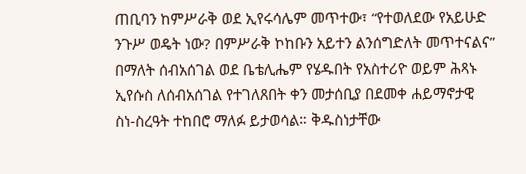ጠቢባን ከምሥራቅ ወደ ኢየሩሳሌም መጥተው፣ “የተወለደው የአይሁድ ንጉሥ ወዴት ነው? በምሥራቅ ኮከቡን አይተን ልንሰግድለት መጥተናልና” በማለት ሰብአሰገል ወደ ቤቴሊሔም የሄዱበት የአስተሪዮ ወይም ሕጻኑ ኢየሱስ ለሰብአሰገል የተገለጸበት ቀን መታሰቢያ በደመቀ ሐይማኖታዊ ስነ-ስረዓት ተከበሮ ማለፉ ይታወሳል። ቅዱስነታቸው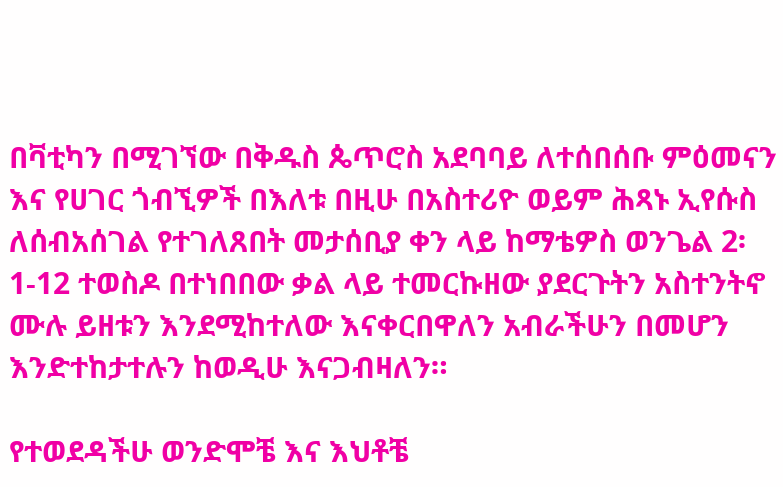በቫቲካን በሚገኘው በቅዱስ ጴጥሮስ አደባባይ ለተሰበሰቡ ምዕመናን እና የሀገር ጎብኚዎች በእለቱ በዚሁ በአስተሪዮ ወይም ሕጻኑ ኢየሱስ  ለሰብአሰገል የተገለጸበት መታሰቢያ ቀን ላይ ከማቴዎስ ወንጌል 2፡1-12 ተወስዶ በተነበበው ቃል ላይ ተመርኩዘው ያደርጉትን አስተንትኖ ሙሉ ይዘቱን እንደሚከተለው እናቀርበዋለን አብራችሁን በመሆን እንድተከታተሉን ከወዲሁ እናጋብዛለን።

የተወደዳችሁ ወንድሞቼ እና እህቶቼ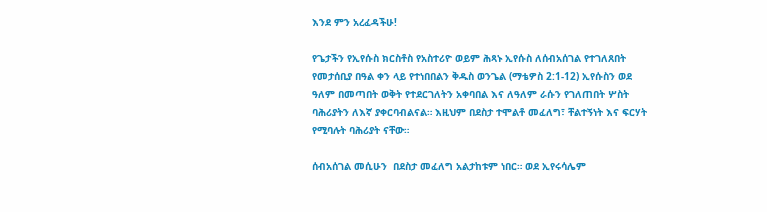እንደ ምን አረፈዳችሁ!

የጌታችን የኢየሱስ ክርስቶስ የአስተሪዮ ወይም ሕጻኑ ኢየሱስ ለሰብአሰገል የተገለጸበት የመታሰቢያ በዓል ቀን ላይ የተነበበልን ቅዱስ ወንጌል (ማቴዎስ 2:1-12) ኢየሱስን ወደ ዓለም በመጣበት ወቅት የተደርገለትን አቀባበል እና ለዓለም ራሱን የገለጠበት ሦስት ባሕሪያትን ለእኛ ያቀርባብልናል። እዚህም በደስታ ተሞልቶ መፈለግ፣ ቸልተኝነት እና ፍርሃት የሚባሉት ባሕሪያት ናቸው።

ሰብአሰገል መሲሁን  በደስታ መፈለግ አልታከቱም ነበር። ወደ ኢየሩሳሌም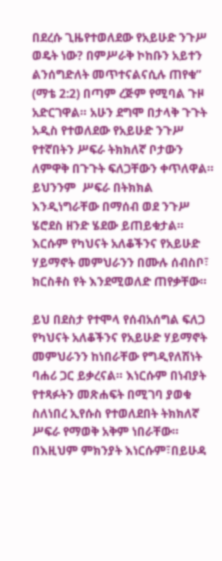በደረሱ ጊዜየተወለደው የአይሁድ ንጉሥ ወዴት ነው? በምሥራቅ ኮከቡን አይተን ልንሰግድለት መጥተናልናሲሉ ጠየቁ” (ማቴ 2:2) በጣም ረጅም የሚባል ጉዞ አድርገዋል። አሁን ደግሞ በታላቅ ጉጉት አዲስ የተወለደው የአይሁድ ንጉሥ የተኛበትን ሥፍራ ትክክለኛ ቦታውን ለምዋቅ በጉጉት ፍለጋቸውን ቀጥለዋል። ይህንንም  ሥፍራ በትክክል እንዲነግራቸው በማሰብ ወደ ንጉሥ ሄሮደስ ዘንድ ሄደው ይጠይቁታል። እርሱም የካህናት አለቆችንና የአይሁድ ሃይማኖት መምህራንን በሙሉ ሰብስቦ፣ ክርስቶስ የት እንደሚወለድ ጠየቃቸው።

ይህ በደስታ የተሞላ የሰብአሰግል ፍለጋ የካህናት አለቆችንና የአይሁድ ሃይማኖት መምህራንን ከነበራቸው የግዲየለሽነት ባሐሪ ጋር ይቃረናል። እነርሱም በነብያት የተጻፉትን መጽሐፍት በሚገባ ያወቁ ስለነበረ ኢየሱስ የተወለደበት ትክክለኛ ሥፍራ የማወቅ አቅም ነበራቸው። በእዚህም ምክንያት እነርሱም፣በይሁዳ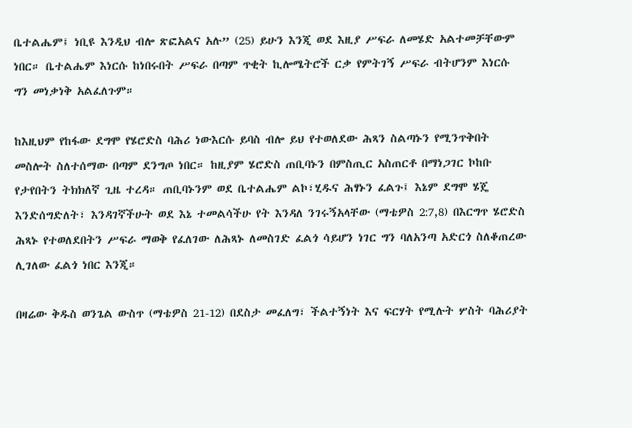ቤተልሔም፤ ነቢዩ እንዲህ ብሎ ጽፎአልና አሉ” (25) ይሁን እንጂ ወደ እዚያ ሥፍራ ለመሄድ አልተመቻቸውም ነበር። ቤተልሔም እነርሱ ከነበሩበት ሥፍራ በጣም ጥቂት ኪሎሜትሮች ርቃ የምትገኝ ሥፍራ ብትሆንም እነርሱ ግን መነቃነቅ አልፈለጉም።

ከእዚህም የከፋው ደግሞ የሄሮድስ ባሕሪ ነውእርሱ ይባስ ብሎ ይህ የተወለደው ሕጻን ስልጣኑን የሚንጥቅበት መስሎት ስለተሰማው በጣም ደንግጦ ነበር። ከዚያም ሄሮድስ ጠቢባኑን በምስጢር አስጠርቶ በማነጋገር ኮከቡ የታየበትን ትክክለኛ ጊዜ ተረዳ። ጠቢባኑንም ወደ ቤተልሔም ልኮ፣ሂዱና ሕፃኑን ፈልጉ፤ እኔም ደግሞ ሄጄ እንድሰግድለት፣ እንዳገኛችሁት ወደ እኔ ተመልሳችሁ የት እንዳለ ንገሩኝአላቸው (ማቴዎስ 2:7,8) በእርግጥ ሄሮድስ ሕጻኑ የተወለደበትን ሥፍራ ማወቅ የፈለገው ለሕጻኑ ለመስገድ ፈልጎ ሳይሆን ነገር ግን ባለአንጣ አድርጎ ስለቆጠረው ሊገለው ፈልጎ ነበር እንጂ።

በዛሬው ቅዱስ ወንጌል ውስጥ (ማቴዎስ 21-12) በደስታ መፈለግ፣ ችልተኝነት እና ፍርሃት የሚሉት ሦስት ባሕሪያት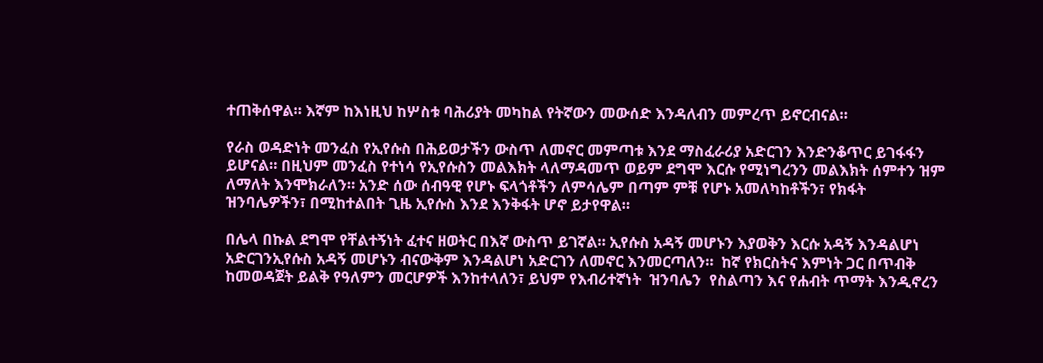ተጠቅሰዋል። እኛም ከእነዚህ ከሦስቱ ባሕሪያት መካከል የትኛውን መውሰድ እንዳለብን መምረጥ ይኖርብናል።

የራስ ወዳድነት መንፈስ የኢየሱስ በሕይወታችን ውስጥ ለመኖር መምጣቱ እንደ ማስፈራሪያ አድርገን እንድንቆጥር ይገፋፋን ይሆናል። በዚህም መንፈስ የተነሳ የኢየሱስን መልእክት ላለማዳመጥ ወይም ደግሞ እርሱ የሚነግረንን መልእክት ሰምተን ዝም ለማለት እንሞክራለን። አንድ ሰው ሰብዓዊ የሆኑ ፍላጎቶችን ለምሳሌም በጣም ምቹ የሆኑ አመለካከቶችን፣ የክፋት ዝንባሌዎችን፣ በሚከተልበት ጊዜ ኢየሱስ እንደ እንቅፋት ሆኖ ይታየዋል።

በሌላ በኩል ደግሞ የቸልተኝነት ፈተና ዘወትር በእኛ ውስጥ ይገኛል። ኢየሱስ አዳኝ መሆኑን እያወቅን እርሱ አዳኝ እንዳልሆነ አድርገንኢየሱስ አዳኝ መሆኑን ብናውቅም እንዳልሆነ አድርገን ለመኖር እንመርጣለን።  ከኛ የክርስትና እምነት ጋር በጥብቅ  ከመወዳጀት ይልቅ የዓለምን መርሆዎች እንከተላለን፣ ይህም የእብሪተኛነት  ዝንባሌን  የስልጣን እና የሐብት ጥማት እንዲኖረን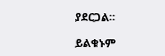ያደርጋል።

ይልቁኑም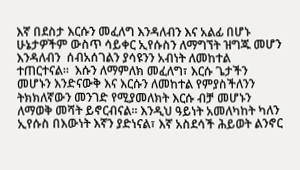እኛ በደስታ እርሱን መፈለግ እንዳለብን እና አልፊ በሆኑ ሁኔታዎችም ውስጥ ሳይቀር ኢየሱስን ለማግኘት ዝግጁ መሆን እንዳለብን  ሰብአሰገልን ያሳዩንን አብነት ለመከተል ተጠርተናል።  እሱን ለማምለክ መፈለግ፣ እርሱ ጌታችን መሆኑን እንድናውቅ እና እርሱን ለመከተል የምያስችለንን ትክክለኛውን መንገድ የሚያመለክት እርሱ ብቻ መሆኑን ለማወቅ መሻት ይኖርብናል። እንዲህ ዓይነት አመለካከት ካለን ኢየሱስ በእውነት እኛን ያድነናል፣ እኛ አስደሳች ሕይወት ልንኖር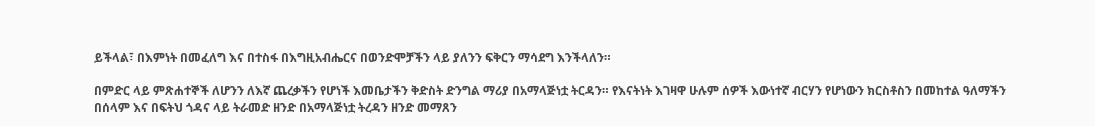ይችላል፣ በእምነት በመፈለግ እና በተስፋ በእግዚአብሔርና በወንድሞቻችን ላይ ያለንን ፍቅርን ማሳደግ እንችላለን።

በምድር ላይ ምጽሐተኞች ለሆንን ለእኛ ጨረቃችን የሆነች እመቤታችን ቅድስት ድንግል ማሪያ በአማላጅነቷ ትርዳን። የእናትነት እገዛዋ ሁሉም ሰዎች እውነተኛ ብርሃን የሆነውን ክርስቶስን በመከተል ዓለማችን በሰላም እና በፍትህ ጎዳና ላይ ትራመድ ዘንድ በአማላጅነቷ ትረዳን ዘንድ መማጸን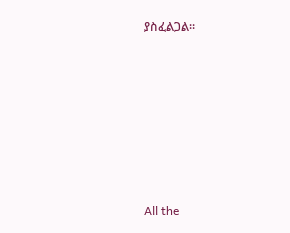ያስፈልጋል።










All the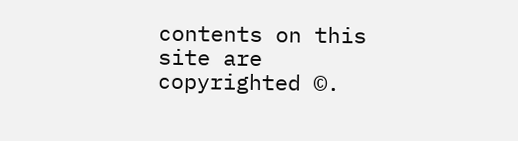contents on this site are copyrighted ©.